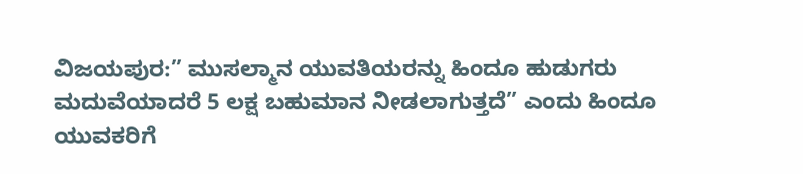ವಿಜಯಪುರ:” ಮುಸಲ್ಮಾನ ಯುವತಿಯರನ್ನು ಹಿಂದೂ ಹುಡುಗರು ಮದುವೆಯಾದರೆ 5 ಲಕ್ಷ ಬಹುಮಾನ ನೀಡಲಾಗುತ್ತದೆ” ಎಂದು ಹಿಂದೂ ಯುವಕರಿಗೆ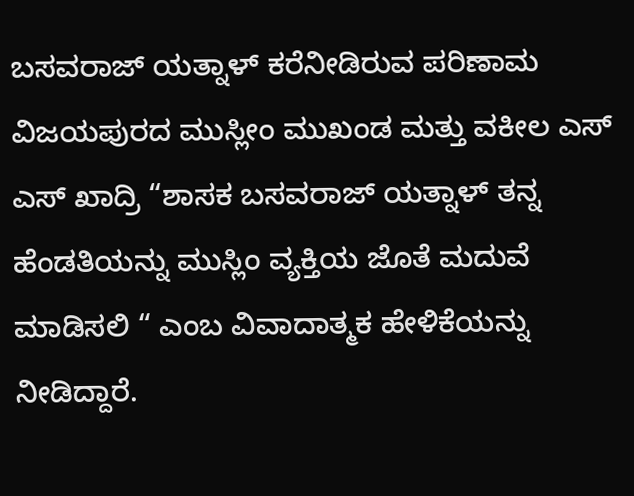ಬಸವರಾಜ್‌ ಯತ್ನಾಳ್‌ ಕರೆನೀಡಿರುವ ಪರಿಣಾಮ ವಿಜಯಪುರದ ಮುಸ್ಲೀಂ ಮುಖಂಡ ಮತ್ತು ವಕೀಲ ಎಸ್‌ ಎಸ್‌ ಖಾದ್ರಿ “ಶಾಸಕ ಬಸವರಾಜ್‌ ಯತ್ನಾಳ್‌ ತನ್ನ ಹೆಂಡತಿಯನ್ನು ಮುಸ್ಲಿಂ ವ್ಯಕ್ತಿಯ ಜೊತೆ ಮದುವೆ ಮಾಡಿಸಲಿ “ ಎಂಬ ವಿವಾದಾತ್ಮಕ ಹೇಳಿಕೆಯನ್ನು ನೀಡಿದ್ದಾರೆ.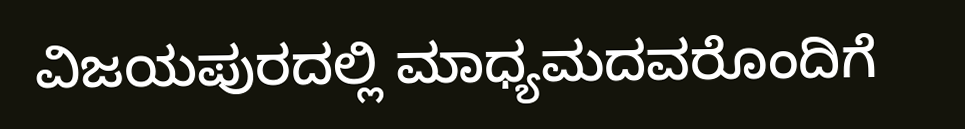ವಿಜಯಪುರದಲ್ಲಿ ಮಾಧ್ಯಮದವರೊಂದಿಗೆ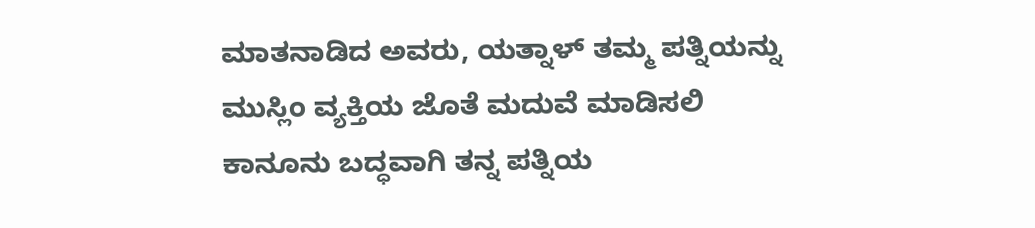ಮಾತನಾಡಿದ ಅವರು, ಯತ್ನಾಳ್‌ ತಮ್ಮ ಪತ್ನಿಯನ್ನು ಮುಸ್ಲಿಂ ವ್ಯಕ್ತಿಯ ಜೊತೆ ಮದುವೆ ಮಾಡಿಸಲಿ ಕಾನೂನು ಬದ್ಧವಾಗಿ ತನ್ನ ಪತ್ನಿಯ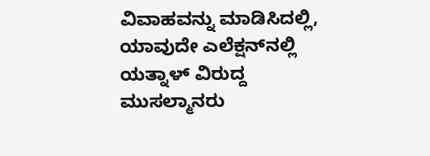ವಿವಾಹವನ್ನು ಮಾಡಿಸಿದಲ್ಲಿ, ಯಾವುದೇ ಎಲೆಕ್ಷನ್‌ನಲ್ಲಿ ಯತ್ನಾಳ್‌ ವಿರುದ್ದ ಮುಸಲ್ಮಾನರು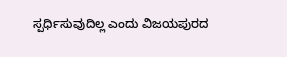ಸ್ಪರ್ಧಿಸುವುದಿಲ್ಲ ಎಂದು ವಿಜಯಪುರದ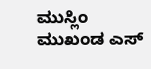ಮುಸ್ಲಿಂ ಮುಖಂಡ ಎಸ್‌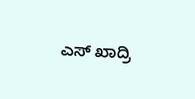ಎಸ್‌ ಖಾದ್ರಿ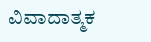ವಿವಾದಾತ್ಮಕ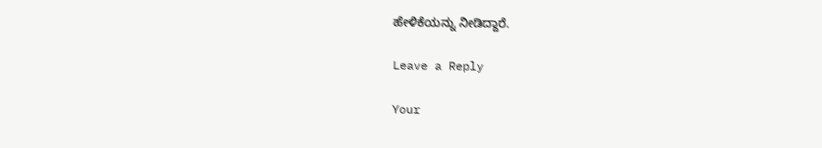ಹೇಳಿಕೆಯನ್ನು ನೀಡಿದ್ದಾರೆ.

Leave a Reply

Your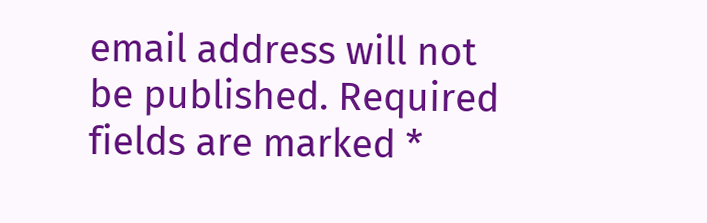email address will not be published. Required fields are marked *